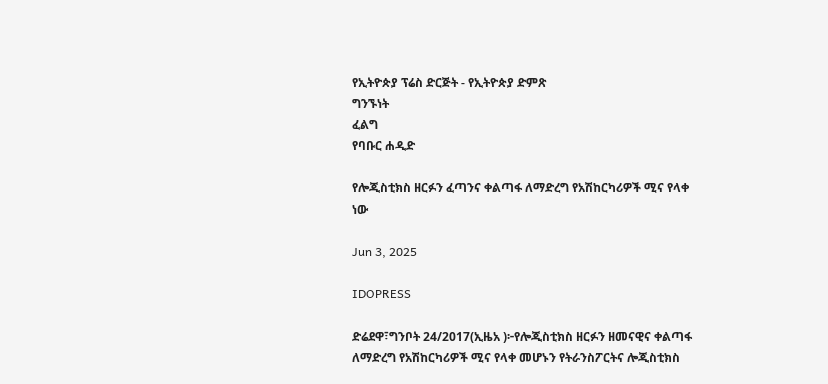የኢትዮጵያ ፕሬስ ድርጅት - የኢትዮጵያ ድምጽ
ግንኙነት
ፈልግ
የባቡር ሐዲድ

የሎጂስቲክስ ዘርፉን ፈጣንና ቀልጣፋ ለማድረግ የአሽከርካሪዎች ሚና የላቀ ነው

Jun 3, 2025

IDOPRESS

ድሬደዋ፣ግንቦት 24/2017(ኢዜአ )፦የሎጂስቲክስ ዘርፉን ዘመናዊና ቀልጣፋ ለማድረግ የአሽከርካሪዎች ሚና የላቀ መሆኑን የትራንስፖርትና ሎጂስቲክስ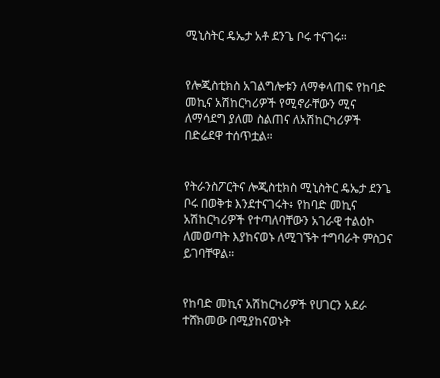ሚኒስትር ዴኤታ አቶ ደንጌ ቦሩ ተናገሩ።


የሎጂስቲክስ አገልግሎቱን ለማቀላጠፍ የከባድ መኪና አሽከርካሪዎች የሚኖራቸውን ሚና ለማሳደግ ያለመ ስልጠና ለአሽከርካሪዎች በድሬደዋ ተሰጥቷል።


የትራንስፖርትና ሎጂስቲክስ ሚኒስትር ዴኤታ ደንጌ ቦሩ በወቅቱ እንደተናገሩት፥ የከባድ መኪና አሽከርካሪዎች የተጣለባቸውን አገራዊ ተልዕኮ ለመወጣት እያከናወኑ ለሚገኙት ተግባራት ምስጋና ይገባቸዋል።


የከባድ መኪና አሽከርካሪዎች የሀገርን አደራ ተሸክመው በሚያከናወኑት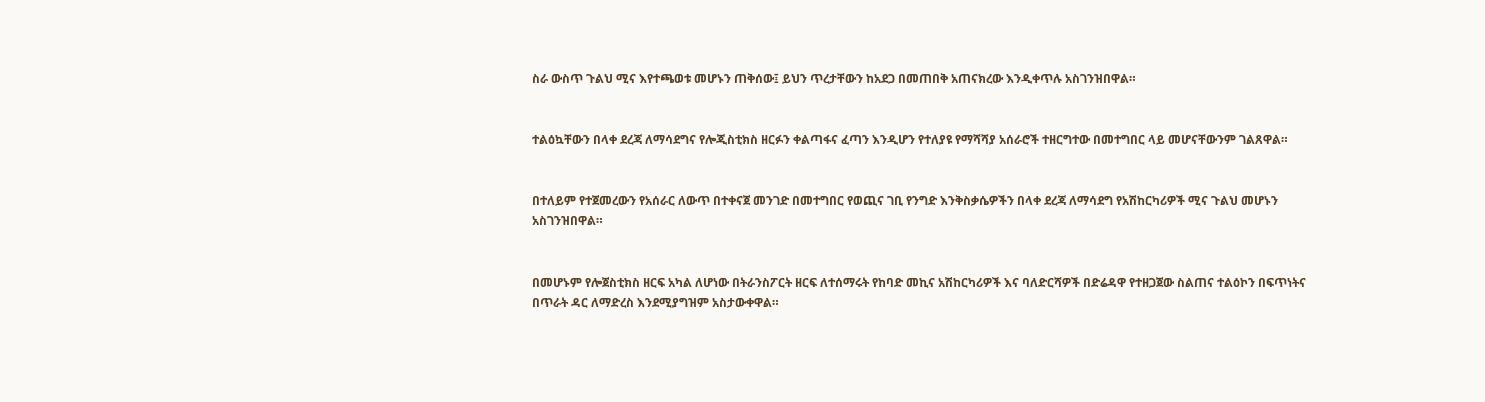ስራ ውስጥ ጉልህ ሚና እየተጫወቱ መሆኑን ጠቅሰው፤ ይህን ጥረታቸውን ከአደጋ በመጠበቅ አጠናክረው እንዲቀጥሉ አስገንዝበዋል።


ተልዕኳቸውን በላቀ ደረጃ ለማሳደግና የሎጂስቲክስ ዘርፉን ቀልጣፋና ፈጣን እንዲሆን የተለያዩ የማሻሻያ አሰራሮች ተዘርግተው በመተግበር ላይ መሆናቸውንም ገልጸዋል።


በተለይም የተጀመረውን የአሰራር ለውጥ በተቀናጀ መንገድ በመተግበር የወጪና ገቢ የንግድ እንቅስቃሴዎችን በላቀ ደረጃ ለማሳደግ የአሽከርካሪዎች ሚና ጉልህ መሆኑን አስገንዝበዋል።


በመሆኑም የሎጀስቲክስ ዘርፍ አካል ለሆነው በትራንስፖርት ዘርፍ ለተሰማሩት የከባድ መኪና አሽከርካሪዎች እና ባለድርሻዎች በድሬዳዋ የተዘጋጀው ስልጠና ተልዕኮን በፍጥነትና በጥራት ዳር ለማድረስ እንደሚያግዝም አስታውቀዋል።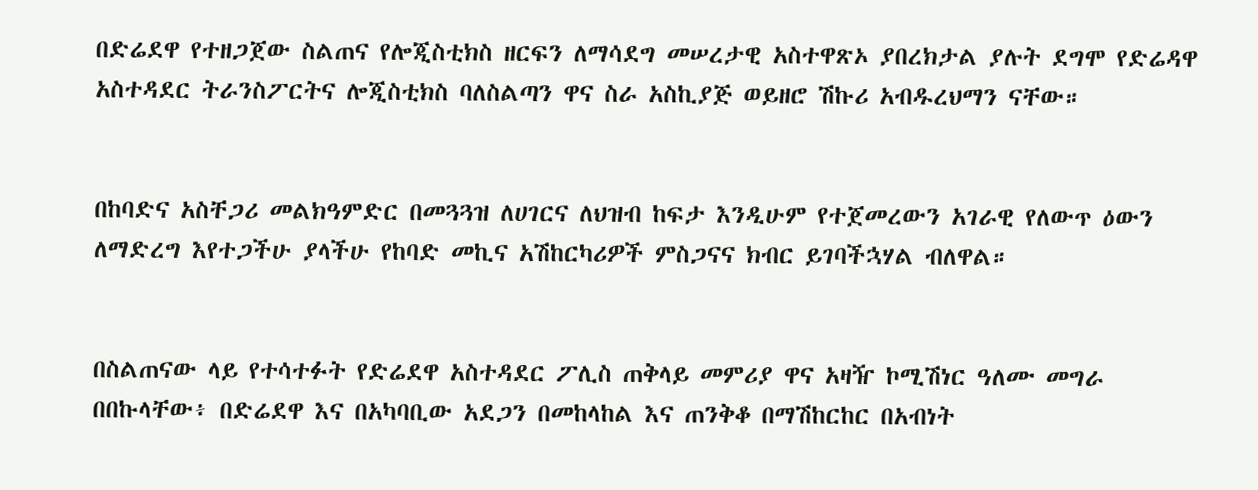በድሬደዋ የተዘጋጀው ስልጠና የሎጂስቲክስ ዘርፍን ለማሳደግ መሠረታዊ አስተዋጽኦ ያበረክታል ያሉት ደግሞ የድሬዳዋ አስተዳደር ትራንስፖርትና ሎጂስቲክስ ባለስልጣን ዋና ስራ አስኪያጅ ወይዘሮ ሽኩሪ አብዱረህማን ናቸው።


በከባድና አስቸጋሪ መልክዓምድር በመጓጓዝ ለሀገርና ለህዝብ ከፍታ እንዲሁም የተጀመረውን አገራዊ የለውጥ ዕውን ለማድረግ እየተጋችሁ ያላችሁ የከባድ መኪና አሽከርካሪዎች ምስጋናና ክብር ይገባችኋሃል ብለዋል።


በስልጠናው ላይ የተሳተፉት የድሬደዋ አስተዳደር ፖሊስ ጠቅላይ መምሪያ ዋና አዛዥ ኮሚሽነር ዓለሙ መግራ በበኩላቸው፥ በድሬደዋ እና በአካባቢው አደጋን በመከላከል እና ጠንቅቆ በማሽከርከር በአብነት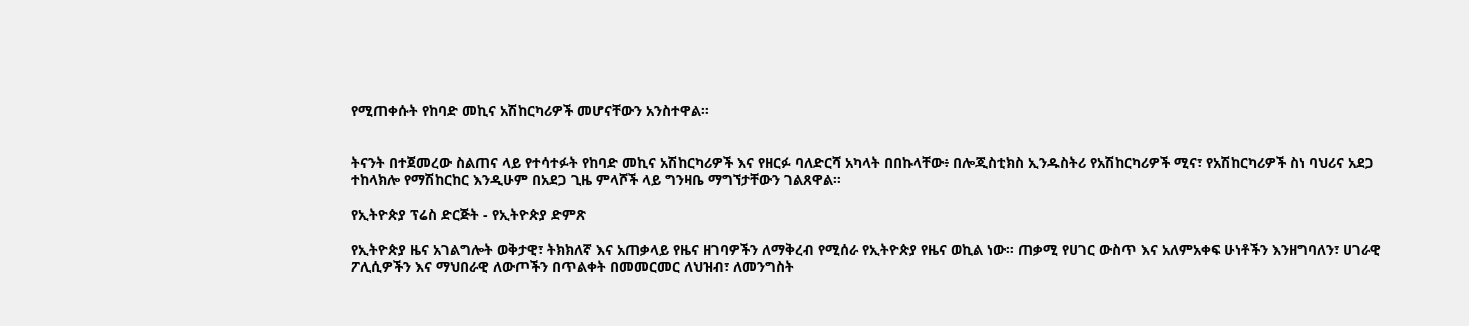የሚጠቀሱት የከባድ መኪና አሽከርካሪዎች መሆናቸውን አንስተዋል።


ትናንት በተጀመረው ስልጠና ላይ የተሳተፉት የከባድ መኪና አሽከርካሪዎች እና የዘርፉ ባለድርሻ አካላት በበኩላቸው፥ በሎጂስቲክስ ኢንዱስትሪ የአሽከርካሪዎች ሚና፣ የአሽከርካሪዎች ስነ ባህሪና አደጋ ተከላክሎ የማሽከርከር እንዲሁም በአደጋ ጊዜ ምላሾች ላይ ግንዛቤ ማግኘታቸውን ገልጸዋል።

የኢትዮጵያ ፕሬስ ድርጅት - የኢትዮጵያ ድምጽ

የኢትዮጵያ ዜና አገልግሎት ወቅታዊ፣ ትክክለኛ እና አጠቃላይ የዜና ዘገባዎችን ለማቅረብ የሚሰራ የኢትዮጵያ የዜና ወኪል ነው። ጠቃሚ የሀገር ውስጥ እና አለምአቀፍ ሁነቶችን እንዘግባለን፣ ሀገራዊ ፖሊሲዎችን እና ማህበራዊ ለውጦችን በጥልቀት በመመርመር ለህዝብ፣ ለመንግስት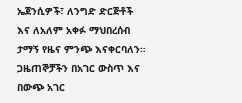ኤጀንሲዎች፣ ለንግድ ድርጅቶች እና ለአለም አቀፉ ማህበረሰብ ታማኝ የዜና ምንጭ እናቀርባለን። ጋዜጠኞቻችን በአገር ውስጥ እና በውጭ አገር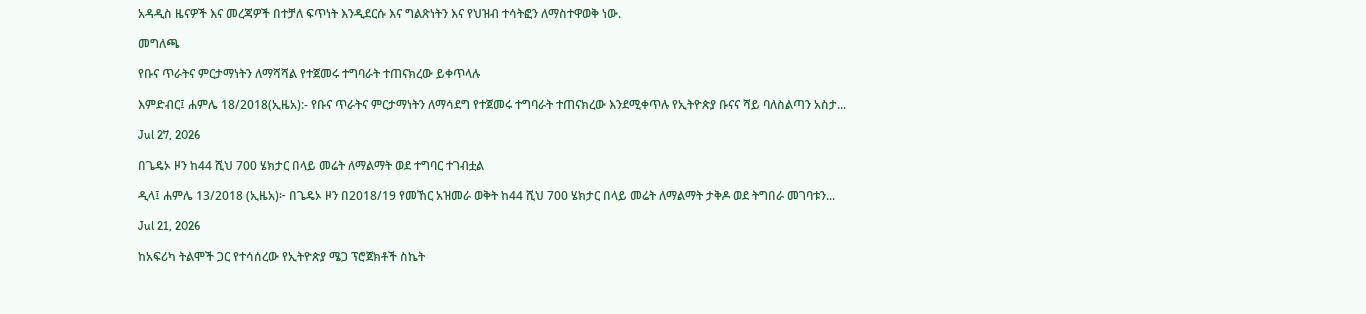አዳዲስ ዜናዎች እና መረጃዎች በተቻለ ፍጥነት እንዲደርሱ እና ግልጽነትን እና የህዝብ ተሳትፎን ለማስተዋወቅ ነው.

መግለጫ

የቡና ጥራትና ምርታማነትን ለማሻሻል የተጀመሩ ተግባራት ተጠናክረው ይቀጥላሉ

እምድብር፤ ሐምሌ 18/2018(ኢዜአ):- የቡና ጥራትና ምርታማነትን ለማሳደግ የተጀመሩ ተግባራት ተጠናክረው እንደሚቀጥሉ የኢትዮጵያ ቡናና ሻይ ባለስልጣን አስታ...

Jul 27, 2026

በጌዴኦ ዞን ከ44 ሺህ 700 ሄክታር በላይ መሬት ለማልማት ወደ ተግባር ተገብቷል

ዲላ፤ ሐምሌ 13/2018 (ኢዜአ)፦ በጌዴኦ ዞን በ2018/19 የመኸር አዝመራ ወቅት ከ44 ሺህ 700 ሄክታር በላይ መሬት ለማልማት ታቅዶ ወደ ትግበራ መገባቱን...

Jul 21, 2026

ከአፍሪካ ትልሞች ጋር የተሳሰረው የኢትዮጵያ ሜጋ ፕሮጀክቶች ስኬት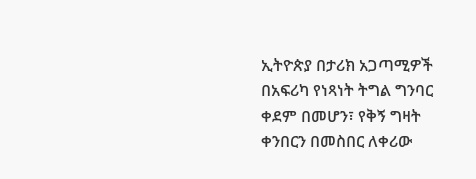ኢትዮጵያ በታሪክ አጋጣሚዎች በአፍሪካ የነጻነት ትግል ግንባር ቀደም በመሆን፣ የቅኝ ግዛት ቀንበርን በመስበር ለቀሪው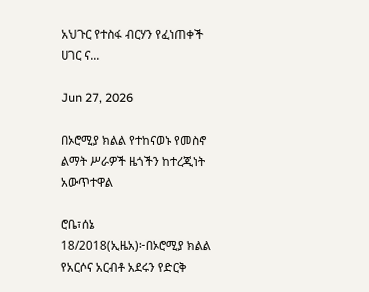አህጉር የተስፋ ብርሃን የፈነጠቀች ሀገር ና...

Jun 27, 2026

በኦሮሚያ ክልል የተከናወኑ የመስኖ ልማት ሥራዎች ዜጎችን ከተረጂነት አውጥተዋል

ሮቤ፣ሰኔ 18/2018(ኢዜአ)፦በኦሮሚያ ክልል የአርሶና አርብቶ አደሩን የድርቅ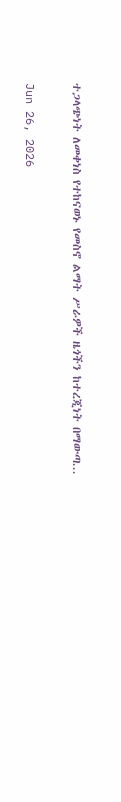ተጋላጭነት ለመቀነስ የተከናወኑ የመስኖ ልማት ሥራዎች ዜጎችን ከተረጂነት በማውጣ...

Jun 26, 2026